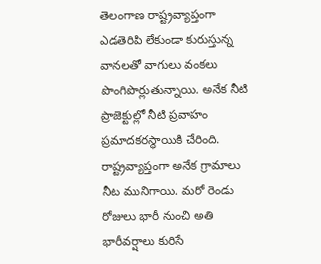తెలంగాణ రాష్ట్రవ్యాప్తంగా ఎడతెరిపి లేకుండా కురుస్తున్న వానలతో వాగులు వంకలు పొంగిపొర్లుతున్నాయి. అనేక నీటి ప్రాజెక్టుల్లో నీటి ప్రవాహం ప్రమాదకరస్థాయికి చేరింది. రాష్ట్రవ్యాప్తంగా అనేక గ్రామాలు నీట మునిగాయి. మరో రెండు రోజులు భారీ నుంచి అతి భారీవర్షాలు కురిసే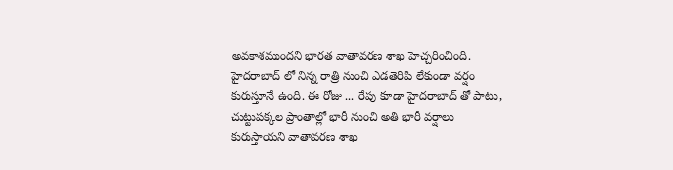అవకాశముందని భారత వాతావరణ శాఖ హెచ్చరించింది. హైదరాబాద్ లో నిన్న రాత్రి నుంచి ఎడతెరిపి లేకుండా వర్షం కురుస్తూనే ఉంది. ఈ రోజు ... రేపు కూడా హైదరాబాద్ తో పాటు, చుట్టుపక్కల ప్రాంతాల్లో భారీ నుంచి అతి భారీ వర్షాలు కురుస్తాయని వాతావరణ శాఖ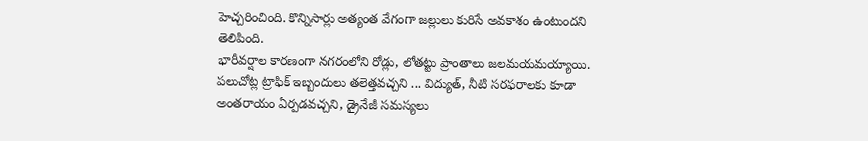హెచ్చరించింది. కొన్నిసార్లు అత్యంత వేగంగా జల్లులు కురిసే అవకాశం ఉంటుందని తెలిపింది.
భారీవర్షాల కారణంగా నగరంలోని రోడ్లు, లోతట్టు ప్రాంతాలు జలమయమయ్యాయి. పలుచోట్ల ట్రాఫిక్ ఇబ్బందులు తలెత్తవచ్చని ... విద్యుత్, నీటి సరఫరాలకు కూడా అంతరాయం ఏర్పడవచ్చని, డ్రైనేజీ సమస్యలు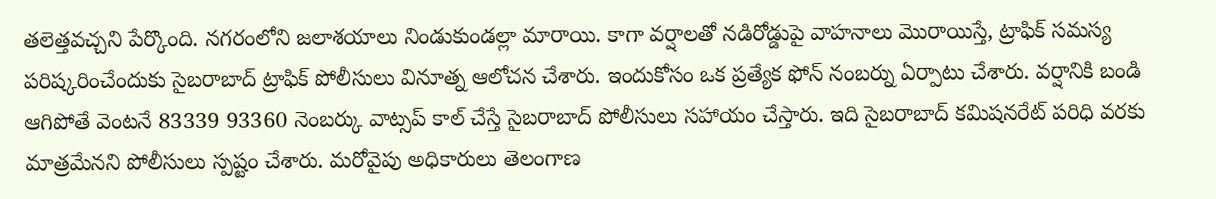తలెత్తవచ్చని పేర్కొంది. నగరంలోని జలాశయాలు నిండుకుండల్లా మారాయి. కాగా వర్షాలతో నడిరోడ్డుపై వాహనాలు మొరాయిస్తే, ట్రాఫిక్ సమస్య పరిష్కరించేందుకు సైబరాబాద్ ట్రాఫిక్ పోలీసులు వినూత్న ఆలోచన చేశారు. ఇందుకోసం ఒక ప్రత్యేక ఫోన్ నంబర్ను ఏర్పాటు చేశారు. వర్షానికి బండి ఆగిపోతే వెంటనే 83339 93360 నెంబర్కు వాట్సప్ కాల్ చేస్తే సైబరాబాద్ పోలీసులు సహాయం చేస్తారు. ఇది సైబరాబాద్ కమిషనరేట్ పరిధి వరకు మాత్రమేనని పోలీసులు స్పష్టం చేశారు. మరోవైపు అధికారులు తెలంగాణ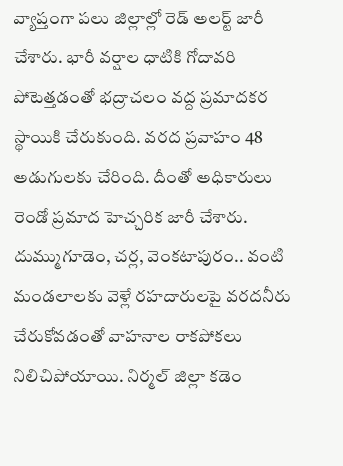వ్యాప్తంగా పలు జిల్లాల్లో రెడ్ అలర్ట్ జారీ చేశారు. భారీ వర్షాల ధాటికి గోదావరి పోటెత్తడంతో భద్రాచలం వద్ద ప్రమాదకర స్థాయికి చేరుకుంది. వరద ప్రవాహం 48 అడుగులకు చేరింది. దీంతో అధికారులు రెండో ప్రమాద హెచ్చరిక జారీ చేశారు. దుమ్ముగూడెం, చర్ల, వెంకటాపురం.. వంటి మండలాలకు వెళ్లే రహదారులపై వరదనీరు చేరుకోవడంతో వాహనాల రాకపోకలు నిలిచిపోయాయి. నిర్మల్ జిల్లా కడెం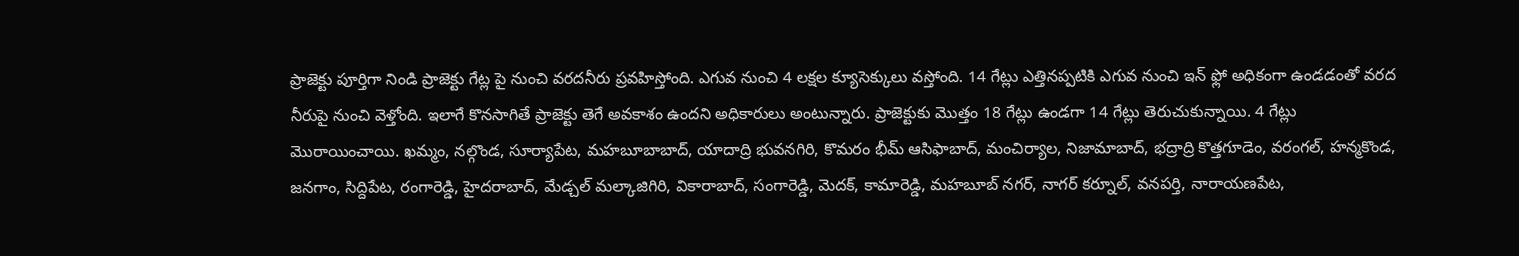ప్రాజెక్టు పూర్తిగా నిండి ప్రాజెక్టు గేట్ల పై నుంచి వరదనీరు ప్రవహిస్తోంది. ఎగువ నుంచి 4 లక్షల క్యూసెక్కులు వస్తోంది. 14 గేట్లు ఎత్తినప్పటికి ఎగువ నుంచి ఇన్ ఫ్లో అధికంగా ఉండడంతో వరద నీరుపై నుంచి వెళ్తోంది. ఇలాగే కొనసాగితే ప్రాజెక్టు తెగే అవకాశం ఉందని అధికారులు అంటున్నారు. ప్రాజెక్టుకు మొత్తం 18 గేట్లు ఉండగా 14 గేట్లు తెరుచుకున్నాయి. 4 గేట్లు మొరాయించాయి. ఖమ్మం, నల్గొండ, సూర్యాపేట, మహబూబాబాద్, యాదాద్రి భువనగిరి, కొమరం భీమ్ ఆసిఫాబాద్, మంచిర్యాల, నిజామాబాద్, భద్రాద్రి కొత్తగూడెం, వరంగల్, హన్మకొండ, జనగాం, సిద్దిపేట, రంగారెడ్డి, హైదరాబాద్, మేడ్చల్ మల్కాజిగిరి, వికారాబాద్, సంగారెడ్డి, మెదక్, కామారెడ్డి, మహబూబ్ నగర్, నాగర్ కర్నూల్, వనపర్తి, నారాయణపేట,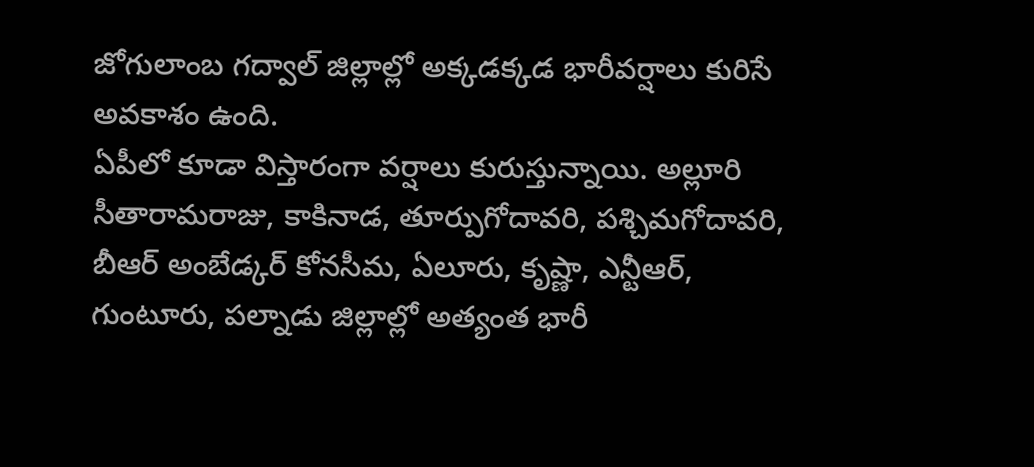జోగులాంబ గద్వాల్ జిల్లాల్లో అక్కడక్కడ భారీవర్షాలు కురిసే అవకాశం ఉంది.
ఏపీలో కూడా విస్తారంగా వర్షాలు కురుస్తున్నాయి. అల్లూరి సీతారామరాజు, కాకినాడ, తూర్పుగోదావరి, పశ్చిమగోదావరి, బీఆర్ అంబేడ్కర్ కోనసీమ, ఏలూరు, కృష్ణా, ఎన్టీఆర్, గుంటూరు, పల్నాడు జిల్లాల్లో అత్యంత భారీ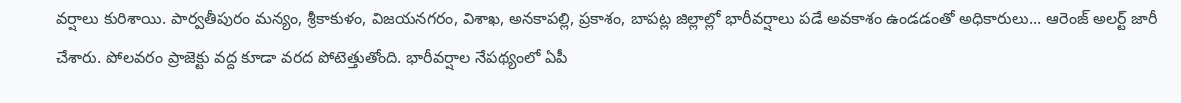వర్షాలు కురిశాయి. పార్వతీపురం మన్యం, శ్రీకాకుళం, విజయనగరం, విశాఖ, అనకాపల్లి, ప్రకాశం, బాపట్ల జిల్లాల్లో భారీవర్షాలు పడే అవకాశం ఉండడంతో అధికారులు... ఆరెంజ్ అలర్ట్ జారీ చేశారు. పోలవరం ప్రాజెక్టు వద్ద కూడా వరద పోటెత్తుతోంది. భారీవర్షాల నేపథ్యంలో ఏపీ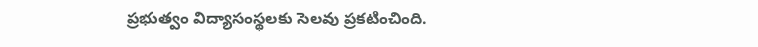ప్రభుత్వం విద్యాసంస్థలకు సెలవు ప్రకటించింది.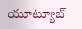యూట్యూబ్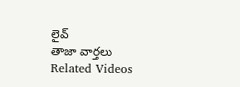లైవ్
తాజా వార్తలు
Related Videos